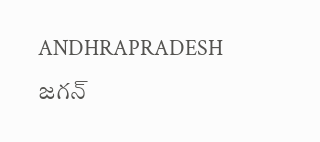ANDHRAPRADESH జగన్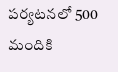పర్యటనలో 500 మందికి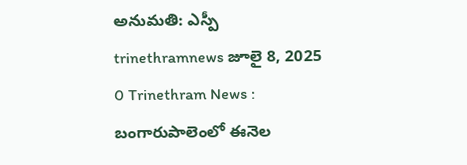అనుమతి: ఎస్పీ trinethramnews జూలై 8, 2025 0 Trinethram News : బంగారుపాలెంలో ఈనెల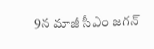9న మాజీ సీఎం జగన్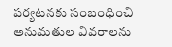పర్యటనకు సంబంధించి అనుమతుల వివరాలను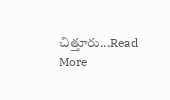చిత్తూరు...Read More